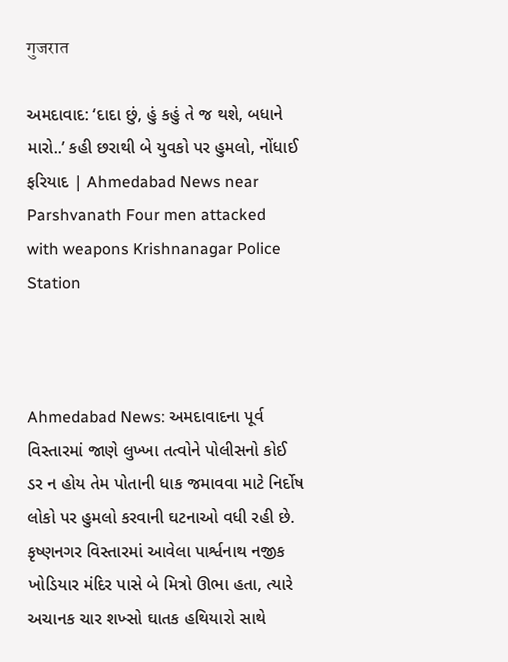गुजरात

અમદાવાદ: ‘દાદા છું, હું કહું તે જ થશે, બધાને મારો..’ કહી છરાથી બે યુવકો પર હુમલો, નોંધાઈ ફરિયાદ | Ahmedabad News near Parshvanath Four men attacked with weapons Krishnanagar Police Station



Ahmedabad News: અમદાવાદના પૂર્વ વિસ્તારમાં જાણે લુખ્ખા તત્વોને પોલીસનો કોઈ ડર ન હોય તેમ પોતાની ધાક જમાવવા માટે નિર્દોષ લોકો પર હુમલો કરવાની ઘટનાઓ વધી રહી છે. કૃષ્ણનગર વિસ્તારમાં આવેલા પાર્શ્વનાથ નજીક ખોડિયાર મંદિર પાસે બે મિત્રો ઊભા હતા, ત્યારે અચાનક ચાર શખ્સો ઘાતક હથિયારો સાથે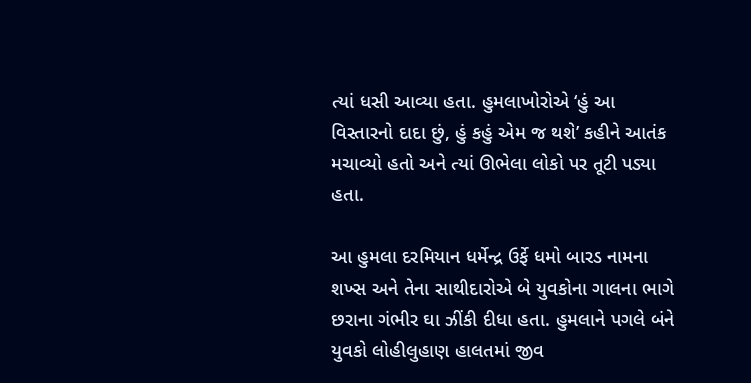ત્યાં ધસી આવ્યા હતા. હુમલાખોરોએ ‘હું આ વિસ્તારનો દાદા છું, હું કહું એમ જ થશે’ કહીને આતંક મચાવ્યો હતો અને ત્યાં ઊભેલા લોકો પર તૂટી પડ્યા હતા.

આ હુમલા દરમિયાન ધર્મેન્દ્ર ઉર્ફે ધમો બારડ નામના શખ્સ અને તેના સાથીદારોએ બે યુવકોના ગાલના ભાગે છરાના ગંભીર ઘા ઝીંકી દીધા હતા. હુમલાને પગલે બંને યુવકો લોહીલુહાણ હાલતમાં જીવ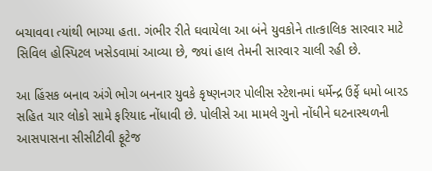બચાવવા ત્યાંથી ભાગ્યા હતા. ગંભીર રીતે ઘવાયેલા આ બંને યુવકોને તાત્કાલિક સારવાર માટે સિવિલ હોસ્પિટલ ખસેડવામાં આવ્યા છે, જ્યાં હાલ તેમની સારવાર ચાલી રહી છે.

આ હિંસક બનાવ અંગે ભોગ બનનાર યુવકે કૃષ્ણનગર પોલીસ સ્ટેશનમાં ધર્મેન્દ્ર ઉર્ફે ધમો બારડ સહિત ચાર લોકો સામે ફરિયાદ નોંધાવી છે. પોલીસે આ મામલે ગુનો નોંધીને ઘટનાસ્થળની આસપાસના સીસીટીવી ફૂટેજ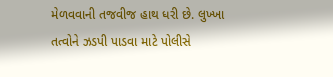મેળવવાની તજવીજ હાથ ધરી છે. લુખ્ખા તત્વોને ઝડપી પાડવા માટે પોલીસે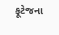ફૂટેજના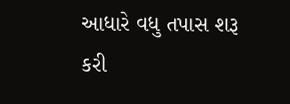આધારે વધુ તપાસ શરૂ કરી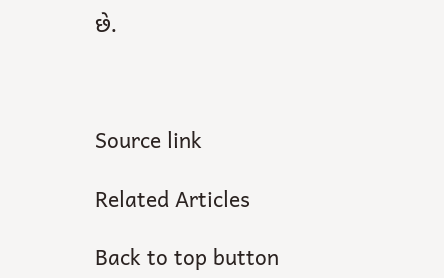છે.



Source link

Related Articles

Back to top button